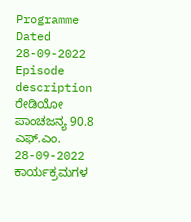Programme Dated 28-09-2022
Episode description
ರೇಡಿಯೋ ಪಾಂಚಜನ್ಯ 90.8 ಎಫ್.ಎಂ.
28-09-2022 ಕಾರ್ಯಕ್ರಮಗಳ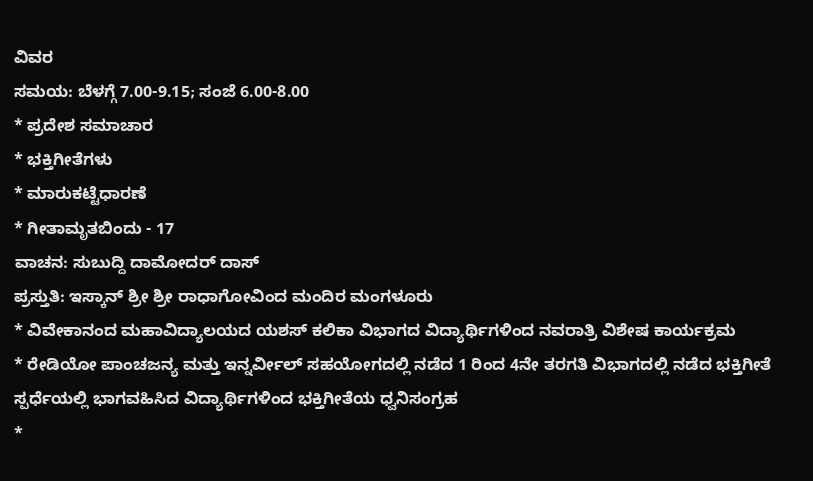ವಿವರ
ಸಮಯ: ಬೆಳಗ್ಗೆ 7.00-9.15; ಸಂಜೆ 6.00-8.00
* ಪ್ರದೇಶ ಸಮಾಚಾರ
* ಭಕ್ತಿಗೀತೆಗಳು
* ಮಾರುಕಟ್ಟೆಧಾರಣೆ
* ಗೀತಾಮೃತಬಿಂದು - 17
ವಾಚನ: ಸುಬುದ್ದಿ ದಾಮೋದರ್ ದಾಸ್
ಪ್ರಸ್ತುತಿ: ಇಸ್ಕಾನ್ ಶ್ರೀ ಶ್ರೀ ರಾಧಾಗೋವಿಂದ ಮಂದಿರ ಮಂಗಳೂರು
* ವಿವೇಕಾನಂದ ಮಹಾವಿದ್ಯಾಲಯದ ಯಶಸ್ ಕಲಿಕಾ ವಿಭಾಗದ ವಿದ್ಯಾರ್ಥಿಗಳಿಂದ ನವರಾತ್ರಿ ವಿಶೇಷ ಕಾರ್ಯಕ್ರಮ
* ರೇಡಿಯೋ ಪಾಂಚಜನ್ಯ ಮತ್ತು ಇನ್ನರ್ವೀಲ್ ಸಹಯೋಗದಲ್ಲಿ ನಡೆದ 1 ರಿಂದ 4ನೇ ತರಗತಿ ವಿಭಾಗದಲ್ಲಿ ನಡೆದ ಭಕ್ತಿಗೀತೆ ಸ್ಪರ್ಧೆಯಲ್ಲಿ ಭಾಗವಹಿಸಿದ ವಿದ್ಯಾರ್ಥಿಗಳಿಂದ ಭಕ್ತಿಗೀತೆಯ ಧ್ವನಿಸಂಗ್ರಹ
*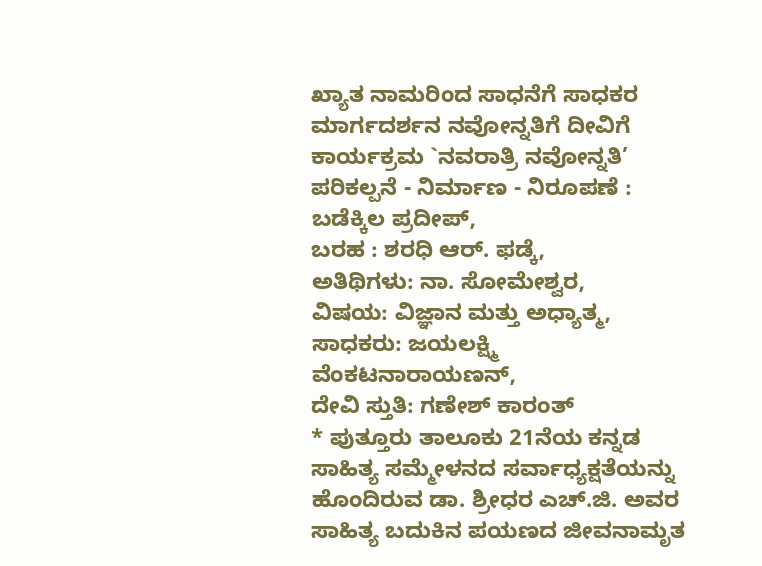ಖ್ಯಾತ ನಾಮರಿಂದ ಸಾಧನೆಗೆ ಸಾಧಕರ ಮಾರ್ಗದರ್ಶನ ನವೋನ್ನತಿಗೆ ದೀವಿಗೆ ಕಾರ್ಯಕ್ರಮ `ನವರಾತ್ರಿ ನವೋನ್ನತಿ’
ಪರಿಕಲ್ಪನೆ - ನಿರ್ಮಾಣ - ನಿರೂಪಣೆ : ಬಡೆಕ್ಕಿಲ ಪ್ರದೀಪ್,
ಬರಹ : ಶರಧಿ ಆರ್. ಫಡ್ಕೆ,
ಅತಿಥಿಗಳು: ನಾ. ಸೋಮೇಶ್ವರ,
ವಿಷಯ: ವಿಜ್ಞಾನ ಮತ್ತು ಅಧ್ಯಾತ್ಮ,
ಸಾಧಕರು: ಜಯಲಕ್ಷ್ಮಿ ವೆಂಕಟನಾರಾಯಣನ್,
ದೇವಿ ಸ್ತುತಿ: ಗಣೇಶ್ ಕಾರಂತ್
* ಪುತ್ತೂರು ತಾಲೂಕು 21ನೆಯ ಕನ್ನಡ ಸಾಹಿತ್ಯ ಸಮ್ಮೇಳನದ ಸರ್ವಾಧ್ಯಕ್ಷತೆಯನ್ನು ಹೊಂದಿರುವ ಡಾ. ಶ್ರೀಧರ ಎಚ್.ಜಿ. ಅವರ ಸಾಹಿತ್ಯ ಬದುಕಿನ ಪಯಣದ ಜೀವನಾಮೃತ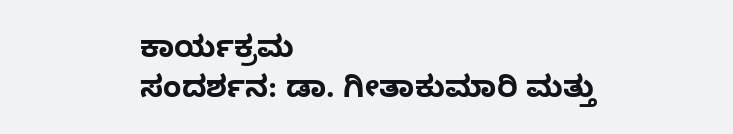ಕಾರ್ಯಕ್ರಮ
ಸಂದರ್ಶನ: ಡಾ. ಗೀತಾಕುಮಾರಿ ಮತ್ತು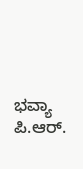ಭವ್ಯಾ ಪಿ.ಆರ್.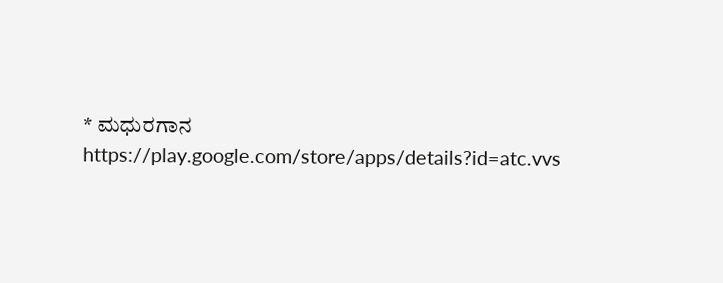* ಮಧುರಗಾನ
https://play.google.com/store/apps/details?id=atc.vvs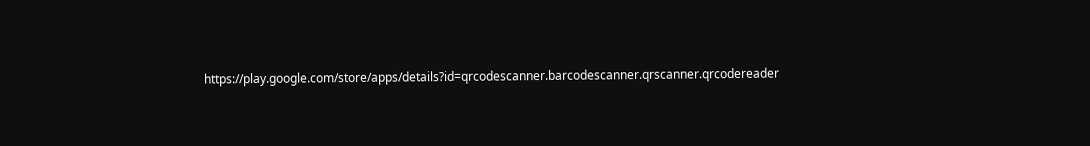https://play.google.com/store/apps/details?id=qrcodescanner.barcodescanner.qrscanner.qrcodereader